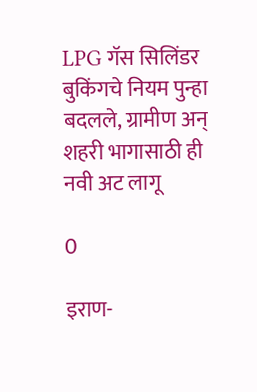LPG गॅस सिलिंडर बुकिंगचे नियम पुन्हा बदलले, ग्रामीण अन् शहरी भागासाठी ही नवी अट लागू

0

इराण-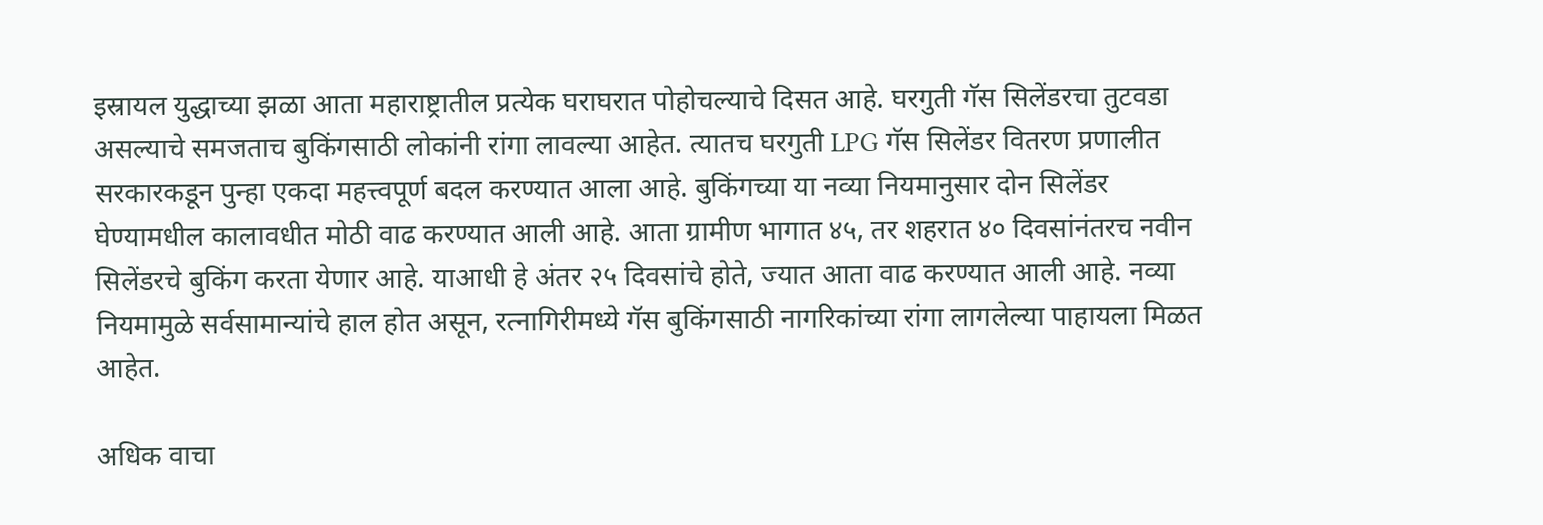इस्रायल युद्धाच्या झळा आता महाराष्ट्रातील प्रत्येक घराघरात पोहोचल्याचे दिसत आहे. घरगुती गॅस सिलेंडरचा तुटवडा असल्याचे समजताच बुकिंगसाठी लोकांनी रांगा लावल्या आहेत. त्यातच घरगुती LPG गॅस सिलेंडर वितरण प्रणालीत सरकारकडून पुन्हा एकदा महत्त्वपूर्ण बदल करण्यात आला आहे. बुकिंगच्या या नव्या नियमानुसार दोन सिलेंडर घेण्यामधील कालावधीत मोठी वाढ करण्यात आली आहे. आता ग्रामीण भागात ४५, तर शहरात ४० दिवसांनंतरच नवीन सिलेंडरचे बुकिंग करता येणार आहे. याआधी हे अंतर २५ दिवसांचे होते, ज्यात आता वाढ करण्यात आली आहे. नव्या नियमामुळे सर्वसामान्यांचे हाल होत असून, रत्नागिरीमध्ये गॅस बुकिंगसाठी नागरिकांच्या रांगा लागलेल्या पाहायला मिळत आहेत.

अधिक वाचा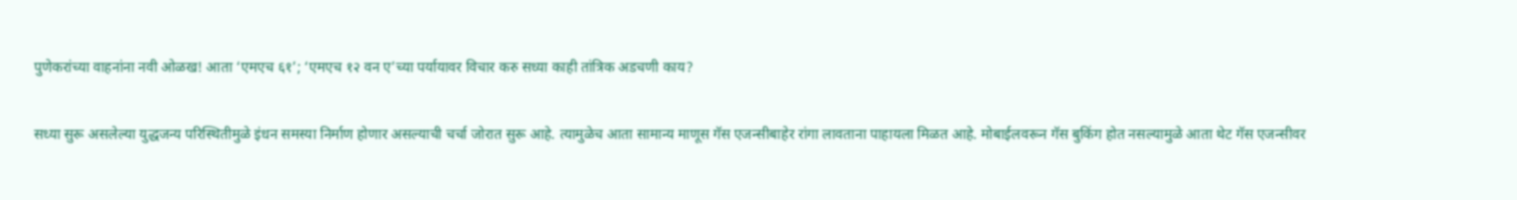पुणेकरांच्या वाहनांना नवी ओळख! आता ‘एमएच ६१’; ‘एमएच १२ वन ए’च्या पर्यायावर विचार करु सध्या काही तांत्रिक अडचणी काय?

सध्या सुरू असलेल्या युद्धजन्य परिस्थितीमुळे इंधन समस्या निर्माण होणार असल्याची चर्चा जोरात सुरू आहे. त्यामुळेच आता सामान्य माणूस गॅस एजन्सीबाहेर रांगा लावताना पाहायला मिळत आहे. मोबाईलवरून गॅस बुकिंग होत नसल्यामुळे आता थेट गॅस एजन्सीवर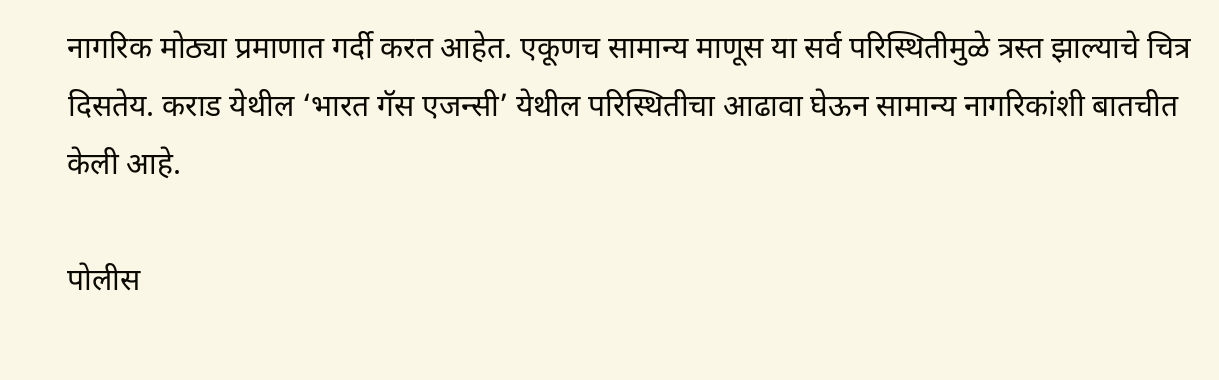नागरिक मोठ्या प्रमाणात गर्दी करत आहेत. एकूणच सामान्य माणूस या सर्व परिस्थितीमुळे त्रस्त झाल्याचे चित्र दिसतेय. कराड येथील ‘भारत गॅस एजन्सी’ येथील परिस्थितीचा आढावा घेऊन सामान्य नागरिकांशी बातचीत केली आहे.

पोलीस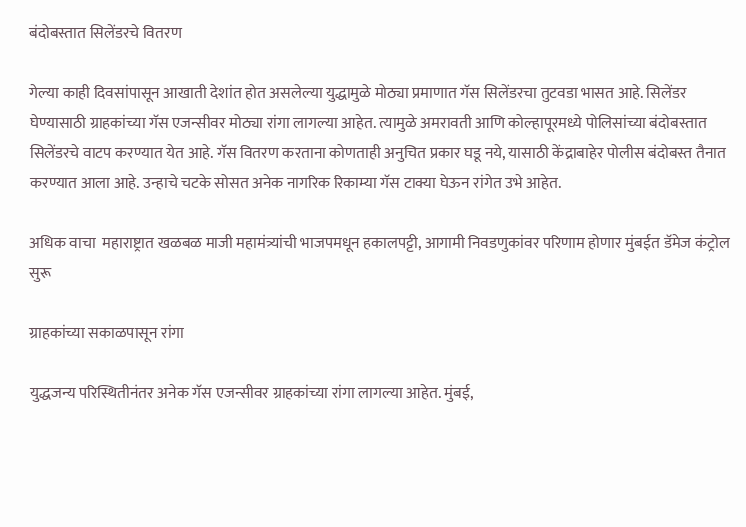बंदोबस्तात सिलेंडरचे वितरण

गेल्या काही दिवसांपासून आखाती देशांत होत असलेल्या युद्धामुळे मोठ्या प्रमाणात गॅस सिलेंडरचा तुटवडा भासत आहे. सिलेंडर घेण्यासाठी ग्राहकांच्या गॅस एजन्सीवर मोठ्या रांगा लागल्या आहेत. त्यामुळे अमरावती आणि कोल्हापूरमध्ये पोलिसांच्या बंदोबस्तात सिलेंडरचे वाटप करण्यात येत आहे. गॅस वितरण करताना कोणताही अनुचित प्रकार घडू नये, यासाठी केंद्राबाहेर पोलीस बंदोबस्त तैनात करण्यात आला आहे. उन्हाचे चटके सोसत अनेक नागरिक रिकाम्या गॅस टाक्या घेऊन रांगेत उभे आहेत.

अधिक वाचा  महाराष्ट्रात खळबळ माजी महामंत्र्यांची भाजपमधून हकालपट्टी, आगामी निवडणुकांवर परिणाम होणार मुंबईत डॅमेज कंट्रोल सुरू

ग्राहकांच्या सकाळपासून रांगा

युद्धजन्य परिस्थितीनंतर अनेक गॅस एजन्सीवर ग्राहकांच्या रांगा लागल्या आहेत. मुंबई,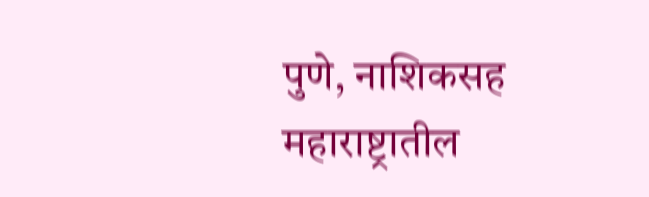पुणे, नाशिकसह महाराष्ट्रातील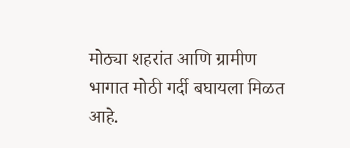मोठ्या शहरांत आणि ग्रामीण भागात मोठी गर्दी बघायला मिळत आहे.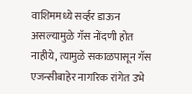वाशिममध्ये सर्व्हर डाऊन असल्यामुळे गॅस नोंदणी होत नाहीये, त्यामुळे सकाळपासून गॅस एजन्सीबाहेर नागरिक रांगेत उभे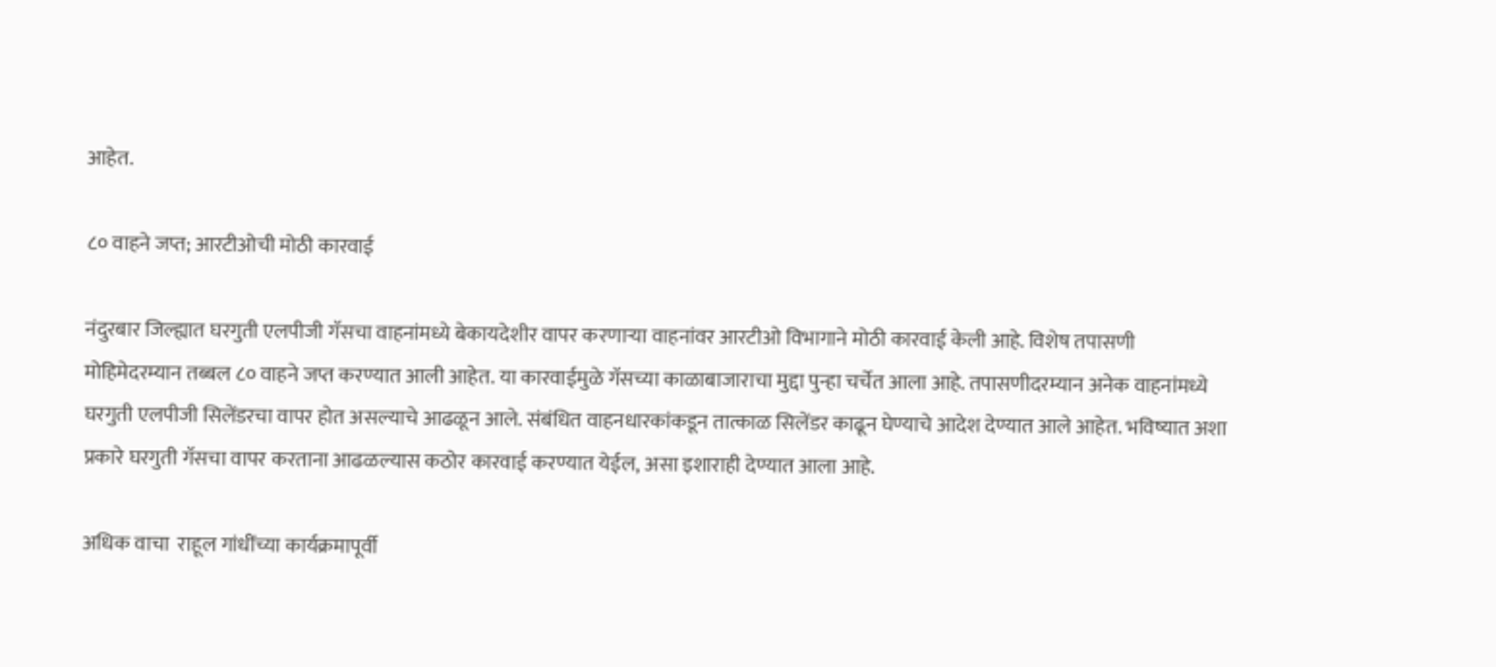आहेत.

८० वाहने जप्त; आरटीओची मोठी कारवाई

नंदुरबार जिल्ह्यात घरगुती एलपीजी गॅसचा वाहनांमध्ये बेकायदेशीर वापर करणाऱ्या वाहनांवर आरटीओ विभागाने मोठी कारवाई केली आहे. विशेष तपासणी मोहिमेदरम्यान तब्बल ८० वाहने जप्त करण्यात आली आहेत. या कारवाईमुळे गॅसच्या काळाबाजाराचा मुद्दा पुन्हा चर्चेत आला आहे. तपासणीदरम्यान अनेक वाहनांमध्ये घरगुती एलपीजी सिलेंडरचा वापर होत असल्याचे आढळून आले. संबंधित वाहनधारकांकडून तात्काळ सिलेंडर काढून घेण्याचे आदेश देण्यात आले आहेत. भविष्यात अशा प्रकारे घरगुती गॅसचा वापर करताना आढळल्यास कठोर कारवाई करण्यात येईल, असा इशाराही देण्यात आला आहे.

अधिक वाचा  राहूल गांधींच्या कार्यक्रमापूर्वी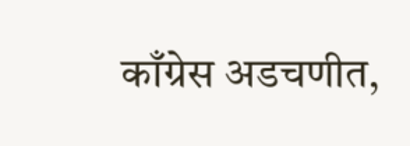काँग्रेस अडचणीत,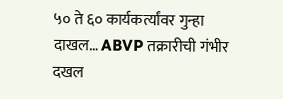५० ते ६० कार्यकर्त्यांवर गुन्हा दाखल… ABVP तक्रारीची गंभीर दखल